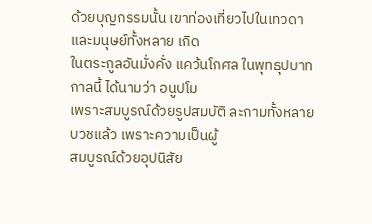ด้วยบุญกรรมนั้น เขาท่องเที่ยวไปในเทวดาและมนุษย์ทั้งหลาย เกิด
ในตระกูลอันมั่งคั่ง แคว้นโกศล ในพุทธุปบาทกาลนี้ ได้นามว่า อนูปโม
เพราะสมบูรณ์ด้วยรูปสมบัติ ละกามทั้งหลาย บวชแล้ว เพราะความเป็นผู้
สมบูรณ์ด้วยอุปนิสัย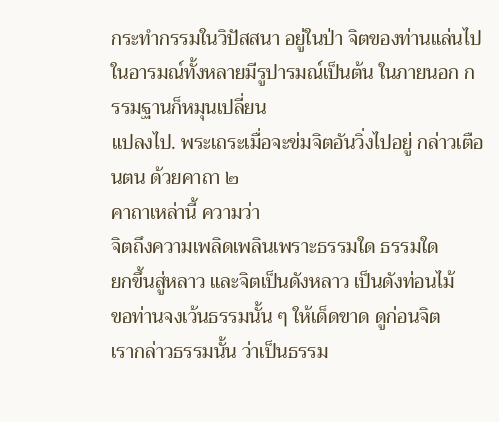กระทำกรรมในวิปัสสนา อยู่ในป่า จิตของท่านแล่นไป
ในอารมณ์ทั้งหลายมีรูปารมณ์เป็นต้น ในภายนอก กรรมฐานก็หมุนเปลี่ยน
แปลงไป. พระเถระเมื่อจะข่มจิตอันวิ่งไปอยู่ กล่าวเตือนตน ด้วยคาถา ๒
คาถาเหล่านี้ ความว่า
จิตถึงความเพลิดเพลินเพราะธรรมใด ธรรมใด
ยกขึ้นสู่หลาว และจิตเป็นดังหลาว เป็นดังท่อนไม้
ขอท่านจงเว้นธรรมนั้น ๆ ให้เด็ดขาด ดูก่อนจิต
เรากล่าวธรรมนั้น ว่าเป็นธรรม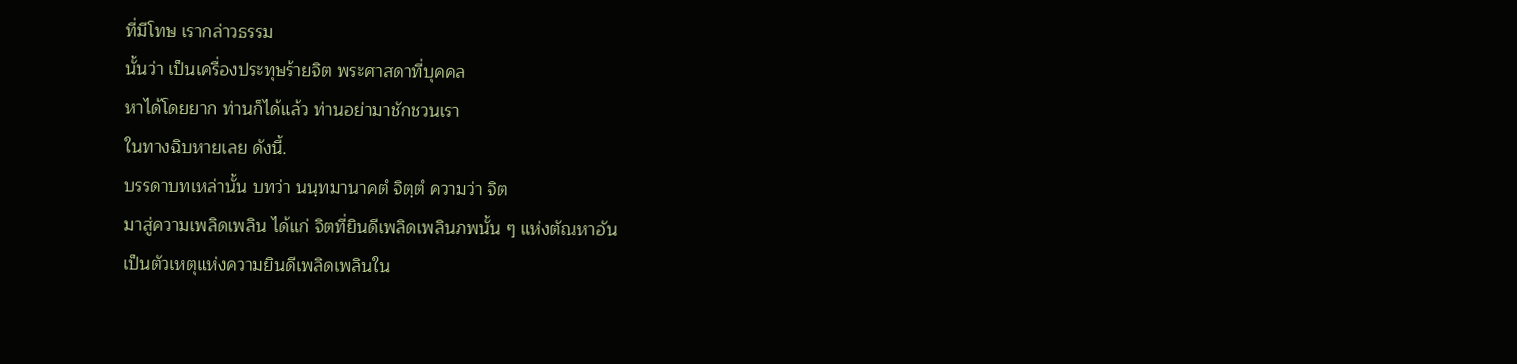ที่มีโทษ เรากล่าวธรรม
นั้นว่า เป็นเครื่องประทุษร้ายจิต พระศาสดาที่บุคคล
หาได้โดยยาก ท่านก็ได้แล้ว ท่านอย่ามาชักชวนเรา
ในทางฉิบหายเลย ดังนี้.
บรรดาบทเหล่านั้น บทว่า นนฺทมานาคตํ จิตฺตํ ความว่า จิต
มาสู่ความเพลิดเพลิน ได้แก่ จิตที่ยินดีเพลิดเพลินภพนั้น ๆ แห่งตัณหาอัน
เป็นตัวเหตุแห่งความยินดีเพลิดเพลินใน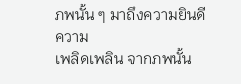ภพนั้น ๆ มาถึงความยินดี ความ
เพลิดเพลิน จากภพนั้น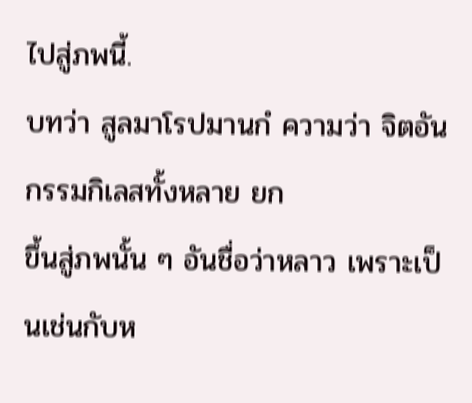ไปสู่ภพนี้.
บทว่า สูลมาโรปมานกํ ความว่า จิตอันกรรมกิเลสทั้งหลาย ยก
ขึ้นสู่ภพนั้น ๆ อันชื่อว่าหลาว เพราะเป็นเช่นกับห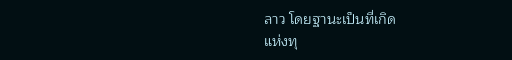ลาว โดยฐานะเป็นที่เกิด
แห่งทุ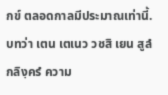กข์ ตลอดกาลมีประมาณเท่านี้.
บทว่า เตน เตเนว วชสิ เยน สูลํ กลิงฺครํ ความ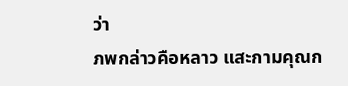ว่า
ภพกล่าวคือหลาว แสะกามคุณก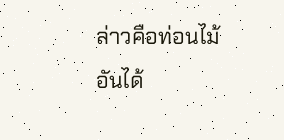ล่าวคือท่อนไม้ อันได้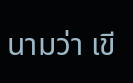นามว่า เขี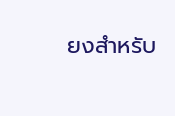ยงสำหรับ